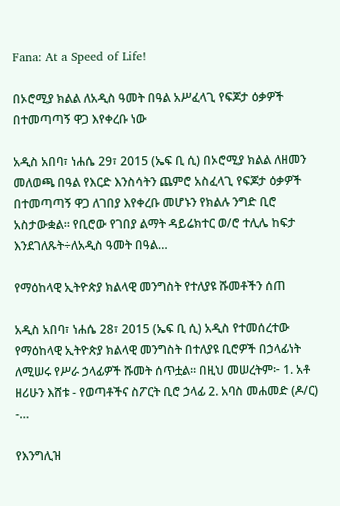Fana: At a Speed of Life!

በኦሮሚያ ክልል ለአዲስ ዓመት በዓል አሥፈላጊ የፍጆታ ዕቃዎች በተመጣጣኝ ዋጋ እየቀረቡ ነው

አዲስ አበባ፣ ነሐሴ 29፣ 2015 (ኤፍ ቢ ሲ) በኦሮሚያ ክልል ለዘመን መለወጫ በዓል የእርድ እንስሳትን ጨምሮ አስፈላጊ የፍጆታ ዕቃዎች በተመጣጣኝ ዋጋ ለገበያ እየቀረቡ መሆኑን የክልሉ ንግድ ቢሮ አስታውቋል። የቢሮው የገበያ ልማት ዳይሬክተር ወ/ሮ ተሊሌ ከፍታ እንደገለጹት÷ለአዲስ ዓመት በዓል…

የማዕከላዊ ኢትዮጵያ ክልላዊ መንግስት የተለያዩ ሹመቶችን ሰጠ

አዲስ አበባ፣ ነሐሴ 28፣ 2015 (ኤፍ ቢ ሲ) አዲስ የተመሰረተው የማዕከላዊ ኢትዮጵያ ክልላዊ መንግስት በተለያዩ ቢሮዎች በኃላፊነት ለሚሠሩ የሥራ ኃላፊዎች ሹመት ሰጥቷል። በዚህ መሠረትም፦ 1. አቶ ዘሪሁን እሸቱ - የወጣቶችና ስፖርት ቢሮ ኃላፊ 2. አባስ መሐመድ (ዶ/ር) -…

የእንግሊዝ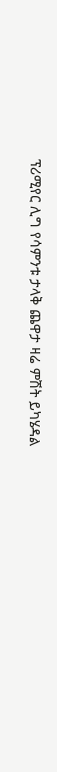ፕሪሚየር ሊግ የሳምንቱ ታላቅ ጨዋታ ዛሬ ምሽት ይካሄዳል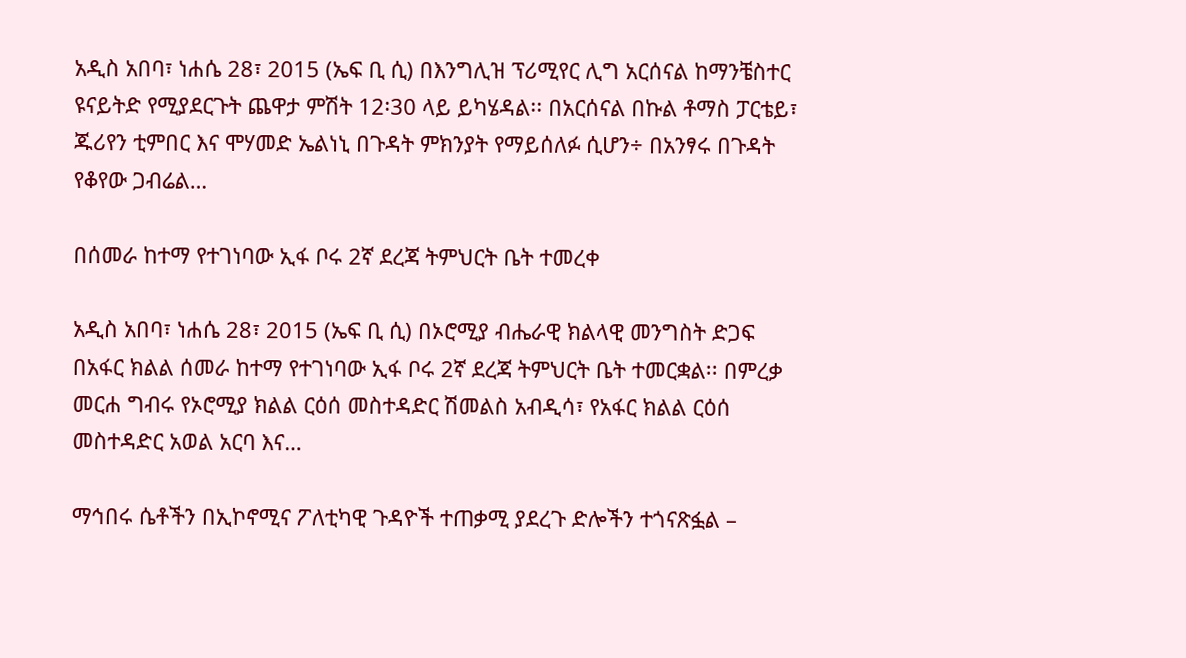አዲስ አበባ፣ ነሐሴ 28፣ 2015 (ኤፍ ቢ ሲ) በእንግሊዝ ፕሪሚየር ሊግ አርሰናል ከማንቼስተር ዩናይትድ የሚያደርጉት ጨዋታ ምሽት 12፡30 ላይ ይካሄዳል፡፡ በአርሰናል በኩል ቶማስ ፓርቴይ፣ ጁሪየን ቲምበር እና ሞሃመድ ኤልነኒ በጉዳት ምክንያት የማይሰለፉ ሲሆን÷ በአንፃሩ በጉዳት የቆየው ጋብሬል…

በሰመራ ከተማ የተገነባው ኢፋ ቦሩ 2ኛ ደረጃ ትምህርት ቤት ተመረቀ

አዲስ አበባ፣ ነሐሴ 28፣ 2015 (ኤፍ ቢ ሲ) በኦሮሚያ ብሔራዊ ክልላዊ መንግስት ድጋፍ በአፋር ክልል ሰመራ ከተማ የተገነባው ኢፋ ቦሩ 2ኛ ደረጃ ትምህርት ቤት ተመርቋል፡፡ በምረቃ መርሐ ግብሩ የኦሮሚያ ክልል ርዕሰ መስተዳድር ሽመልስ አብዲሳ፣ የአፋር ክልል ርዕሰ መስተዳድር አወል አርባ እና…

ማኅበሩ ሴቶችን በኢኮኖሚና ፖለቲካዊ ጉዳዮች ተጠቃሚ ያደረጉ ድሎችን ተጎናጽፏል –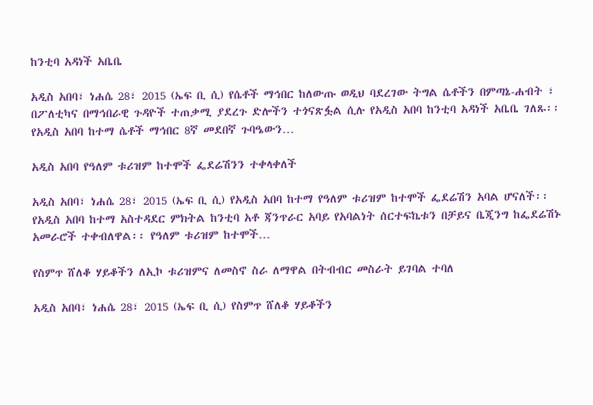ከንቲባ አዳነች አቤቤ

አዲስ አበባ፣ ነሐሴ 28፣ 2015 (ኤፍ ቢ ሲ) የሴቶች ማኅበር ከለውጡ ወዲህ ባደረገው ትግል ሴቶችን በምጣኔ-ሐብት ፣ በፖለቲካና በማኅበራዊ ጉዳዮች ተጠቃሚ ያደረጉ ድሎችን ተጎናጽፏል ሲሉ የአዲስ አበባ ከንቲባ አዳነች አቤቤ ገለጹ፡፡ የአዲስ አበባ ከተማ ሴቶች ማኅበር 8ኛ መደበኛ ጉባዔውን…

አዲስ አበባ የዓለም ቱሪዝም ከተሞች ፌደሬሽንን ተቀላቀለች

አዲስ አበባ፣ ነሐሴ 28፣ 2015 (ኤፍ ቢ ሲ) የአዲስ አበባ ከተማ የዓለም ቱሪዝም ከተሞች ፌደሬሽን አባል ሆናለች፡፡ የአዲስ አበባ ከተማ አስተዳደር ምክትል ከንቲባ አቶ ጃንጥራር አባይ የአባልነት ሰርተፍኬቱን በቻይና ቤጂንግ ከፌደሬሽኑ አመራሮች ተቀብለዋል፡፡ የዓለም ቱሪዝም ከተሞች…

የስምጥ ሸለቆ ሃይቆችን ለኢኮ ቱሪዝምና ለመስኖ ስራ ለማዋል በትብብር መስራት ይገባል ተባለ

አዲስ አበባ፣ ነሐሴ 28፣ 2015 (ኤፍ ቢ ሲ) የስምጥ ሸለቆ ሃይቆችን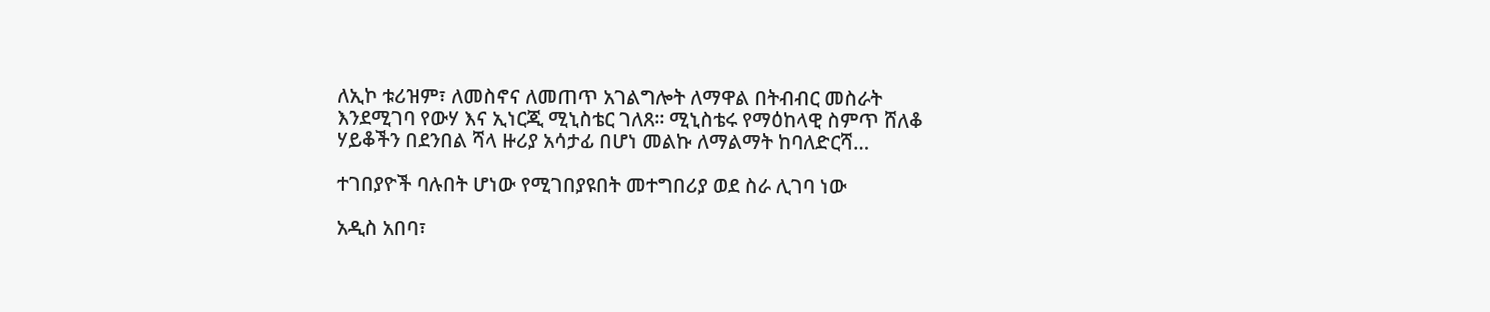ለኢኮ ቱሪዝም፣ ለመስኖና ለመጠጥ አገልግሎት ለማዋል በትብብር መስራት እንደሚገባ የውሃ እና ኢነርጂ ሚኒስቴር ገለጸ፡፡ ሚኒስቴሩ የማዕከላዊ ስምጥ ሸለቆ ሃይቆችን በደንበል ሻላ ዙሪያ አሳታፊ በሆነ መልኩ ለማልማት ከባለድርሻ…

ተገበያዮች ባሉበት ሆነው የሚገበያዩበት መተግበሪያ ወደ ስራ ሊገባ ነው

አዲስ አበባ፣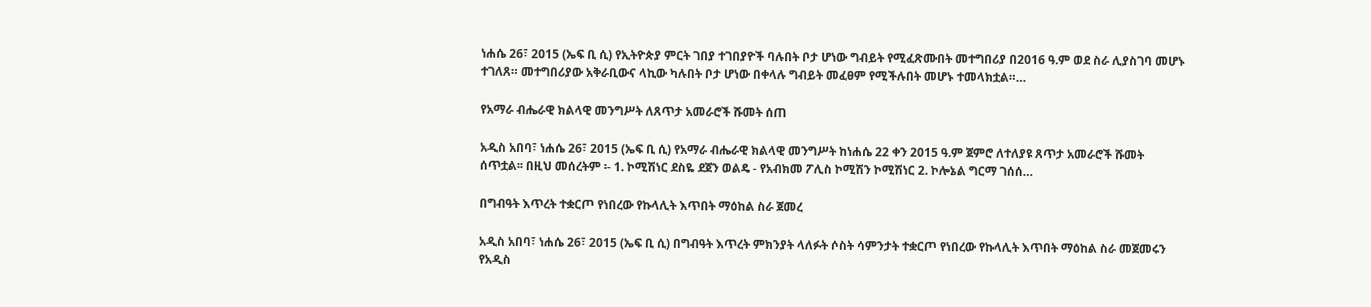ነሐሴ 26፣ 2015 (ኤፍ ቢ ሲ) የኢትዮጵያ ምርት ገበያ ተገበያዮች ባሉበት ቦታ ሆነው ግብይት የሚፈጽሙበት መተግበሪያ በ2016 ዓ.ም ወደ ስራ ሊያስገባ መሆኑ ተገለጸ። መተግበሪያው አቅራቢውና ላኪው ካሉበት ቦታ ሆነው በቀላሉ ግብይት መፈፀም የሚችሉበት መሆኑ ተመላክቷል።…

የአማራ ብሔራዊ ክልላዊ መንግሥት ለጸጥታ አመራሮች ሹመት ሰጠ

አዲስ አበባ፣ ነሐሴ 26፣ 2015 (ኤፍ ቢ ሲ) የአማራ ብሔራዊ ክልላዊ መንግሥት ከነሐሴ 22 ቀን 2015 ዓ.ም ጀምሮ ለተለያዩ ጸጥታ አመራሮች ሹመት ሰጥቷል፡፡ በዚህ መሰረትም ፡- 1. ኮሚሽነር ደስዬ ደጀን ወልዴ - የአብክመ ፖሊስ ኮሚሽን ኮሚሽነር 2. ኮሎኔል ግርማ ገሰሰ…

በግብዓት እጥረት ተቋርጦ የነበረው የኩላሊት እጥበት ማዕከል ስራ ጀመረ

አዲስ አበባ፣ ነሐሴ 26፣ 2015 (ኤፍ ቢ ሲ) በግብዓት እጥረት ምክንያት ላለፉት ሶስት ሳምንታት ተቋርጦ የነበረው የኩላሊት እጥበት ማዕከል ስራ መጀመሩን የአዲስ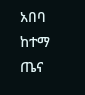አበባ ከተማ ጤና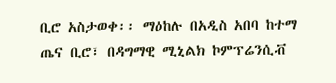ቢሮ አስታወቀ፡፡ ማዕከሉ በአዲስ አበባ ከተማ ጤና ቢሮ፣ በዳግማዊ ሚኒልክ ኮምፕሬንሲቭ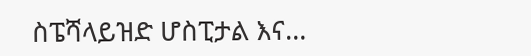ስፔሻላይዝድ ሆስፒታል እና…